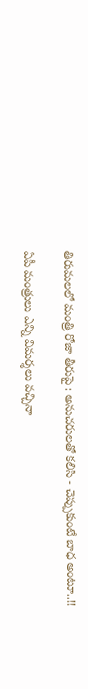తిరుమలలో మంత్రి రోజా తీరుపై : అనుచరులతో కలిసి - చెప్పుకుంటే బాధ అంటూ..!!

ఏపీ మంత్రులు ఎన్ని విమర్శలు వచ్చినా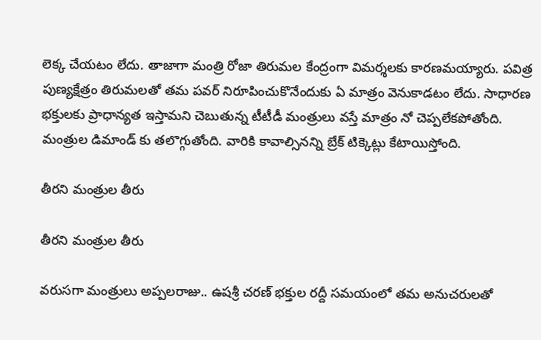లెక్క చేయటం లేదు. తాజాగా మంత్రి రోజా తిరుమల కేంద్రంగా విమర్శలకు కారణమయ్యారు. పవిత్ర పుణ్యక్షేత్రం తిరుమలతో తమ పవర్ నిరూపించుకొనేందుకు ఏ మాత్రం వెనుకాడటం లేదు. సాధారణ భక్తులకు ప్రాధాన్యత ఇస్తామని చెబుతున్న టీటీడీ మంత్రులు వస్తే మాత్రం నో చెప్పలేకపోతోంది. మంత్రుల డిమాండ్ కు తలొగ్గుతోంది. వారికి కావాల్సినన్ని బ్రేక్ టిక్కెట్లు కేటాయిస్తోంది.

తీరని మంత్రుల తీరు

తీరని మంత్రుల తీరు

వరుసగా మంత్రులు అప్పలరాజు.. ఉషశ్రీ చరణ్ భక్తుల రద్దీ సమయంలో తమ అనుచరులతో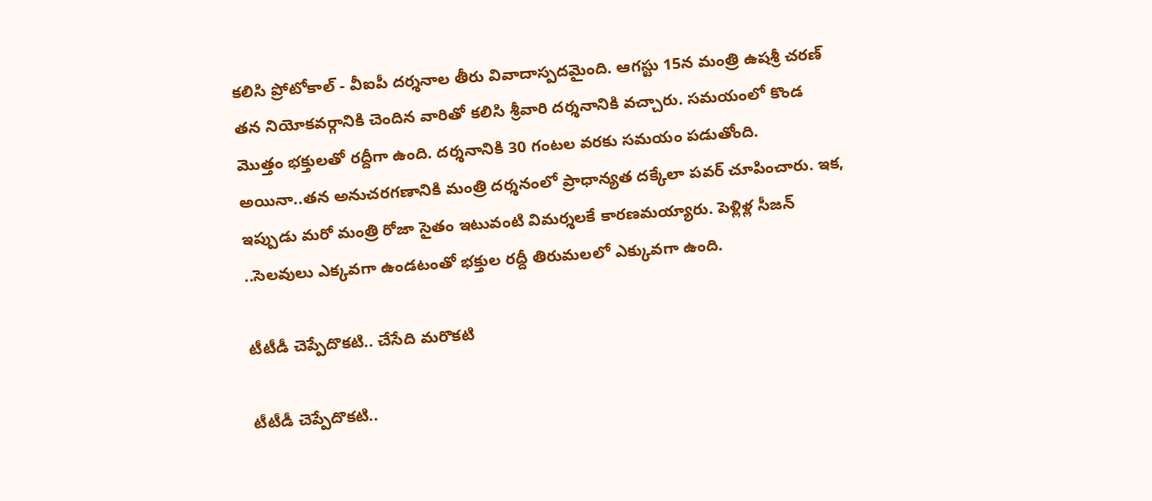కలిసి ప్రోటోకాల్ - వీఐపీ దర్శనాల తీరు వివాదాస్పదమైంది. ఆగస్టు 15న మంత్రి ఉషశ్రీ చరణ్ తన నియోకవర్గానికి చెందిన వారితో కలిసి శ్రీవారి దర్శనానికి వచ్చారు. సమయంలో కొండ మొత్తం భక్తులతో రద్దీగా ఉంది. దర్శనానికి 30 గంటల వరకు సమయం పడుతోంది. అయినా..తన అనుచరగణానికి మంత్రి దర్శనంలో ప్రాధాన్యత దక్కేలా పవర్ చూపించారు. ఇక, ఇప్పుడు మరో మంత్రి రోజా సైతం ఇటువంటి విమర్శలకే కారణమయ్యారు. పెళ్లిళ్ల సీజన్ ..సెలవులు ఎక్కవగా ఉండటంతో భక్తుల రద్దీ తిరుమలలో ఎక్కువగా ఉంది.

టీటీడీ చెప్పేదొకటి.. చేసేది మరొకటి

టీటీడీ చెప్పేదొకటి..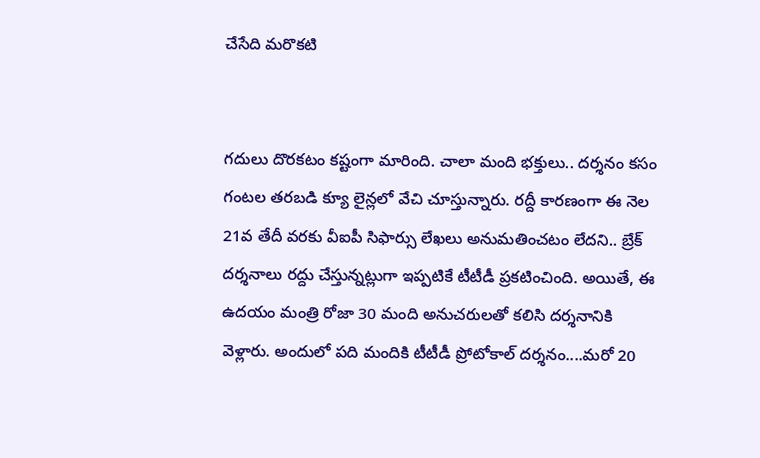చేసేది మరొకటి


గదులు దొరకటం కష్టంగా మారింది. చాలా మంది భక్తులు.. దర్శనం కసం గంటల తరబడి క్యూ లైన్లలో వేచి చూస్తున్నారు. రద్దీ కారణంగా ఈ నెల 21వ తేదీ వరకు వీఐపీ సిఫార్సు లేఖలు అనుమతించటం లేదని.. బ్రేక్ దర్శనాలు రద్దు చేస్తున్నట్లుగా ఇప్పటికే టీటీడీ ప్రకటించింది. అయితే, ఈ ఉదయం మంత్రి రోజా 30 మంది అనుచరులతో కలిసి దర్శనానికి వెళ్లారు. అందులో పది మందికి టీటీడీ ప్రోటోకాల్ దర్శనం....మరో 20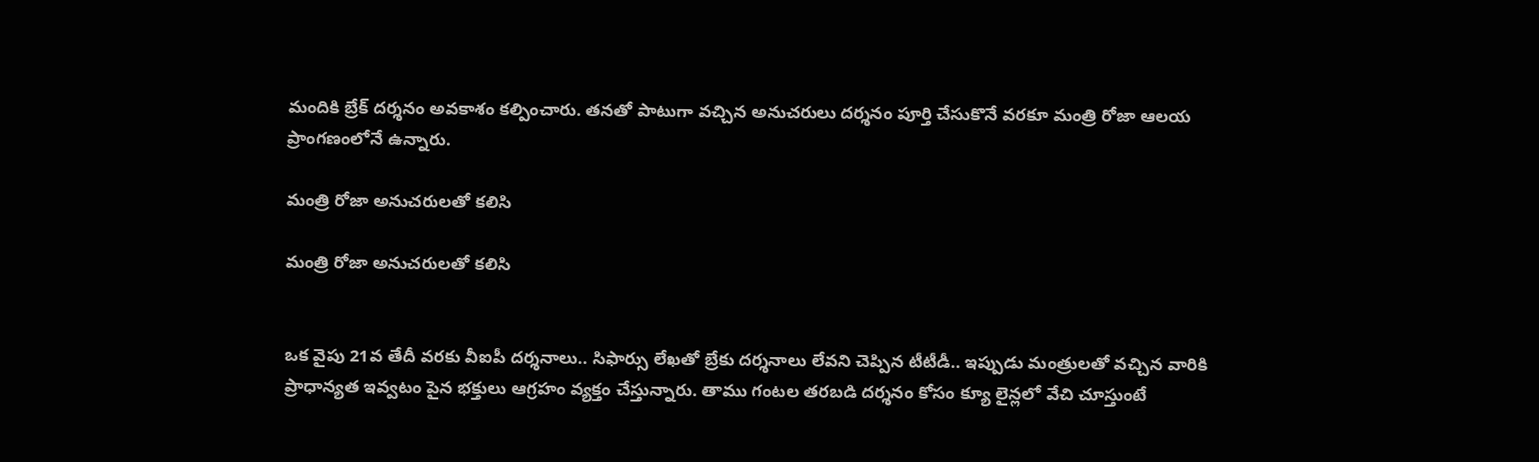మందికి బ్రేక్ దర్శనం అవకాశం కల్పించారు. తనతో పాటుగా వచ్చిన అనుచరులు దర్శనం పూర్తి చేసుకొనే వరకూ మంత్రి రోజా ఆలయ ప్రాంగణంలోనే ఉన్నారు.

మంత్రి రోజా అనుచరులతో కలిసి

మంత్రి రోజా అనుచరులతో కలిసి


ఒక వైపు 21వ తేదీ వరకు వీఐపీ దర్శనాలు.. సిఫార్సు లేఖతో బ్రేకు దర్శనాలు లేవని చెప్పిన టీటీడీ.. ఇప్పుడు మంత్రులతో వచ్చిన వారికి ప్రాధాన్యత ఇవ్వటం పైన భక్తులు ఆగ్రహం వ్యక్తం చేస్తున్నారు. తాము గంటల తరబడి దర్శనం కోసం క్యూ లైన్లలో వేచి చూస్తుంటే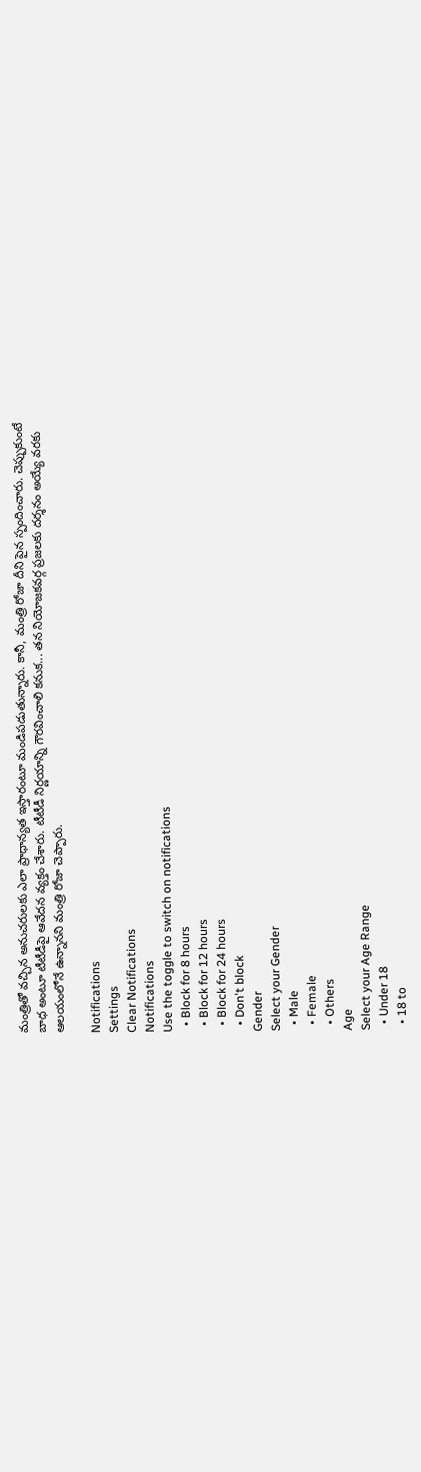మంత్రితో వచ్చిన అనుచరులకు ఎలా ప్రాధాన్యత ఇస్తారంటూ మండిపడుతున్నారు. కానీ, మంత్రి రోజా దీని పైన స్పందించారు. చెప్పుకుంటే బాధ అంటూ టీటీడీపై ఆవేదన వ్యక్తం చేశారు. టీటీడీ నిర్ణయాన్ని గౌరవించాలి కనుక... తన నియోజకవర్గ ప్రజలకు దర్శనం అయ్యే వరకు ఆలయంలోనే ఉన్నానని మంత్రి రోజా చెప్పారు.

Notifications
Settings
Clear Notifications
Notifications
Use the toggle to switch on notifications
  • Block for 8 hours
  • Block for 12 hours
  • Block for 24 hours
  • Don't block
Gender
Select your Gender
  • Male
  • Female
  • Others
Age
Select your Age Range
  • Under 18
  • 18 to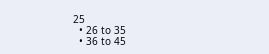25
  • 26 to 35
  • 36 to 45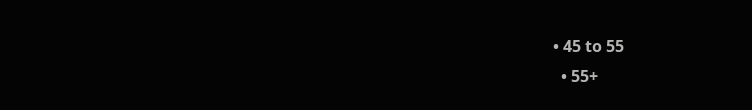• 45 to 55
  • 55+